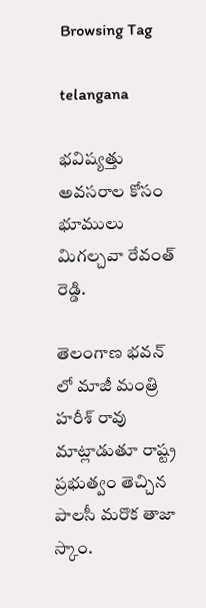Browsing Tag

telangana

భవిష్యత్తు అవసరాల కోసం భూములు మిగల్చవా రేవంత్‌ రెడ్డి.

తెలంగాణ భవన్‌ లో మాజీ మంత్రి హరీశ్‌ రావు మాట్లాడుతూ రాష్ట్ర ప్రభుత్వం తెచ్చిన పాలసీ మరొక తాజా స్కాం.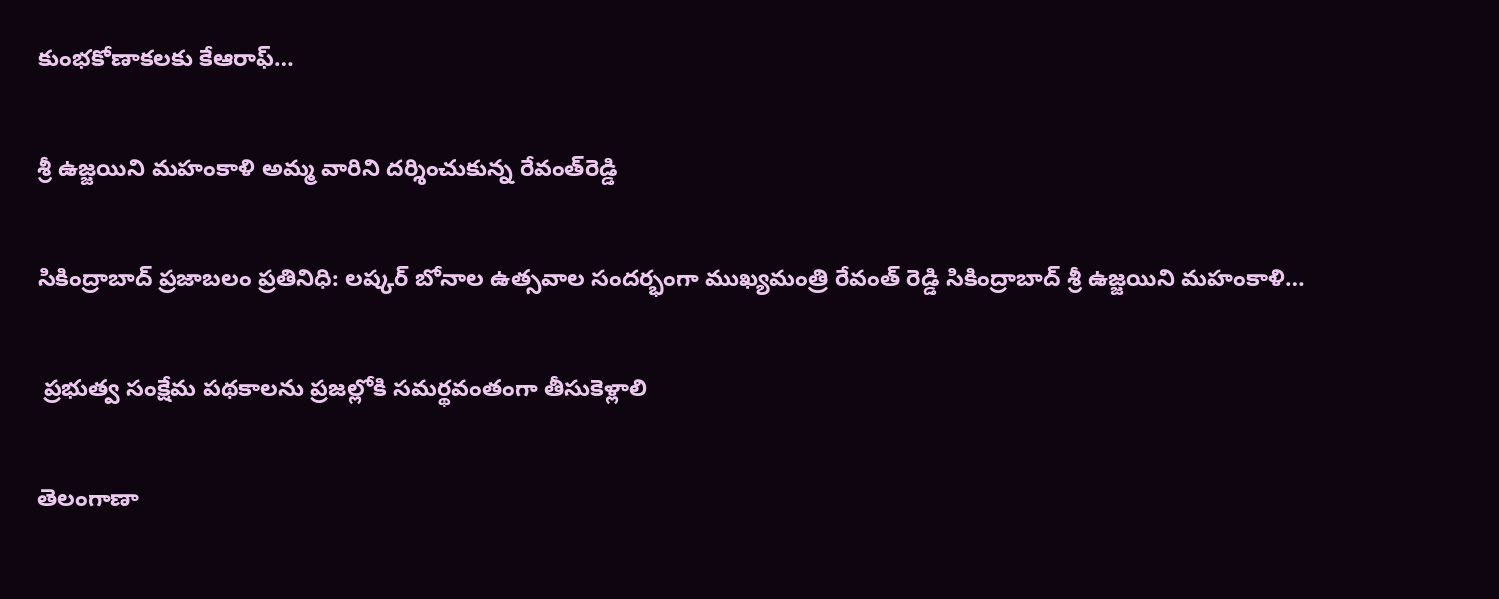కుంభకోణాకలకు కేఆరాఫ్‌…

శ్రీ ఉజ్జయిని మహంకాళి అమ్మ వారిని దర్శించుకున్న రేవంత్‌రెడ్డి

సికింద్రాబాద్‌ ప్రజాబలం ప్రతినిధి: లష్కర్‌ బోనాల ఉత్సవాల సందర్భంగా ముఖ్యమంత్రి రేవంత్‌ రెడ్డి సికింద్రాబాద్‌ శ్రీ ఉజ్జయిని మహంకాళి…

 ప్రభుత్వ సంక్షేమ పథకాలను ప్రజల్లోకి సమర్థవంతంగా తీసుకెళ్లాలి

తెలంగాణా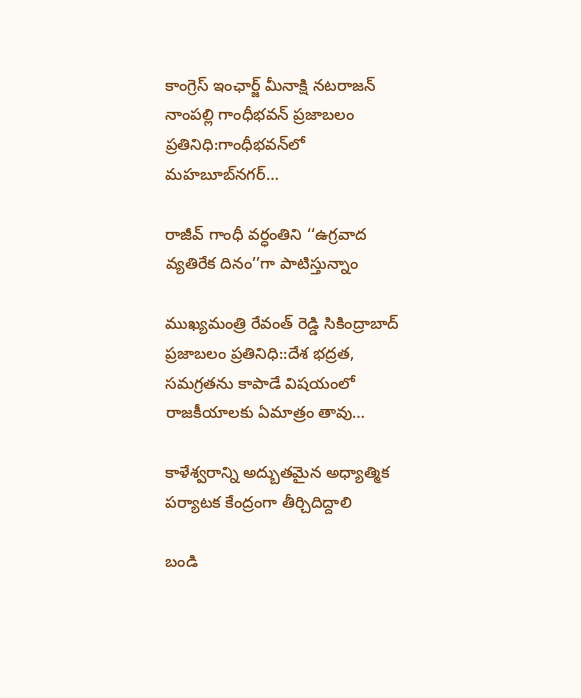కాంగ్రెస్‌ ఇంఛార్జ్‌ మీనాక్షి నటరాజన్‌   నాంపల్లి గాంధీభవన్‌ ప్రజాబలం ప్రతినిధి:గాంధీభవన్‌లో మహబూబ్‌నగర్‌…

రాజీవ్‌ గాంధీ వర్ధంతిని ‘‘ఉగ్రవాద వ్యతిరేక దినం’’గా పాటిస్తున్నాం

ముఖ్యమంత్రి రేవంత్‌ రెడ్డి సికింద్రాబాద్‌ ప్రజాబలం ప్రతినిధి::దేశ భద్రత, సమగ్రతను కాపాడే విషయంలో రాజకీయాలకు ఏమాత్రం తావు…

కాళేశ్వరాన్ని అద్బుతమైన అధ్యాత్మిక పర్యాటక కేంద్రంగా తీర్చిదిద్దాలి

బండి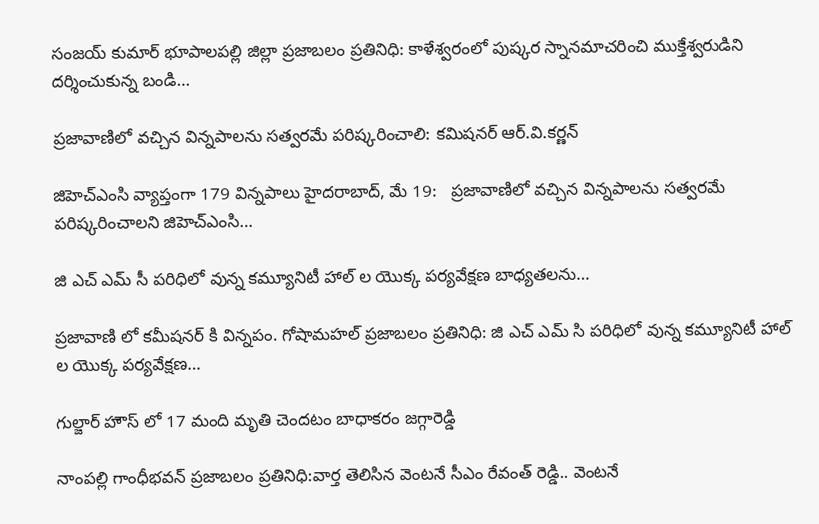సంజయ్‌ కుమార్‌ భూపాలపల్లి జిల్లా ప్రజాబలం ప్రతినిధి: కాళేశ్వరంలో పుష్కర స్నానమాచరించి ముక్తేశ్వరుడిని దర్శించుకున్న బండి…

ప్రజావాణిలో వచ్చిన విన్నపాలను సత్వరమే పరిష్కరించాలి: కమిషనర్ ఆర్.వి.కర్ణన్

జిహెచ్ఎంసి వ్యాప్తంగా 179 విన్నపాలు హైదరాబాద్, మే 19:   ప్రజావాణిలో వచ్చిన విన్నపాలను సత్వరమే పరిష్కరించాలని జిహెచ్ఎంసి…

జి ఎచ్‌ ఎమ్‌ సీ పరిధిలో వున్న కమ్యూనిటీ హాల్‌ ల యొక్క పర్యవేక్షణ బాధ్యతలను…

ప్రజావాణి లో కమీషనర్‌ కి విన్నపం. గోషామహల్‌ ప్రజాబలం ప్రతినిధి: జి ఎచ్‌ ఎమ్‌ సి పరిధిలో వున్న కమ్యూనిటీ హాల్‌ ల యొక్క పర్యవేక్షణ…

గుల్జార్‌ హౌస్‌ లో 17 మంది మృతి చెందటం బాధాకరం జగ్గారెడ్డి

నాంపల్లి గాంధీభవన్‌ ప్రజాబలం ప్రతినిధి:వార్త తెలిసిన వెంటనే సీఎం రేవంత్‌ రెడ్డి.. వెంటనే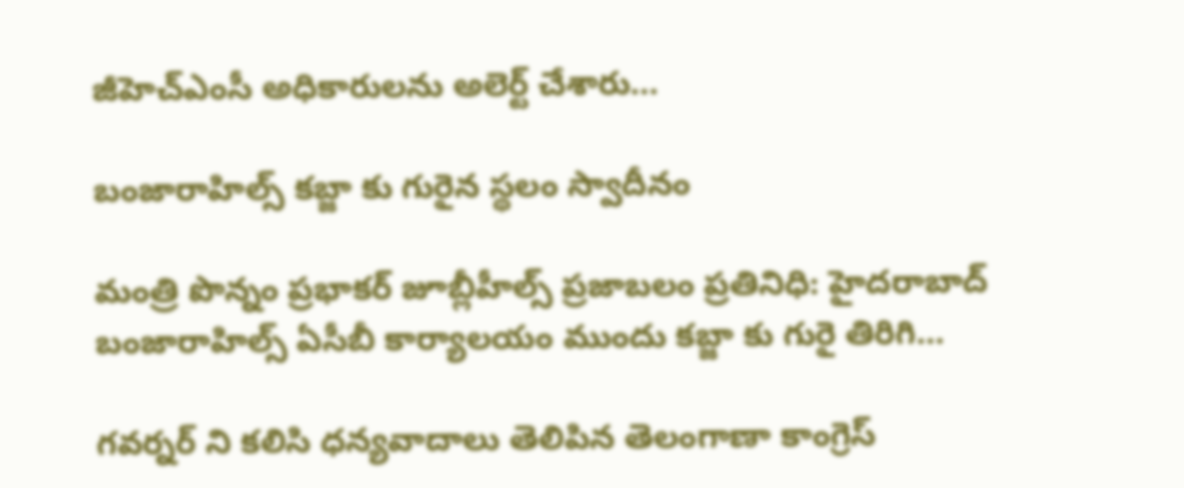జీహెచ్‌ఎంసీ అధికారులను అలెర్ట్‌ చేశారు…

బంజారాహిల్స్‌ కబ్జా కు గురైన స్థలం స్వాదీనం

మంత్రి పొన్నం ప్రభాకర్‌ జూబ్లీహీల్స్‌ ప్రజాబలం ప్రతినిధి: హైదరాబాద్‌ బంజారాహిల్స్‌ ఏసీబీ కార్యాలయం ముందు కబ్జా కు గురై తిరిగి…

గవర్నర్‌ ని కలిసి ధన్యవాదాలు తెలిపిన తెలంగాణా కాంగ్రెస్‌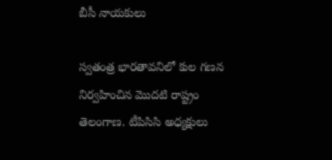బీసీ నాయకులు

స్వతంత్ర భారతావనిలో కుల గణన నిర్వహించిన మొదటి రాష్ట్రం తెలంగాణ. టీపిసిసి అధ్యక్షులు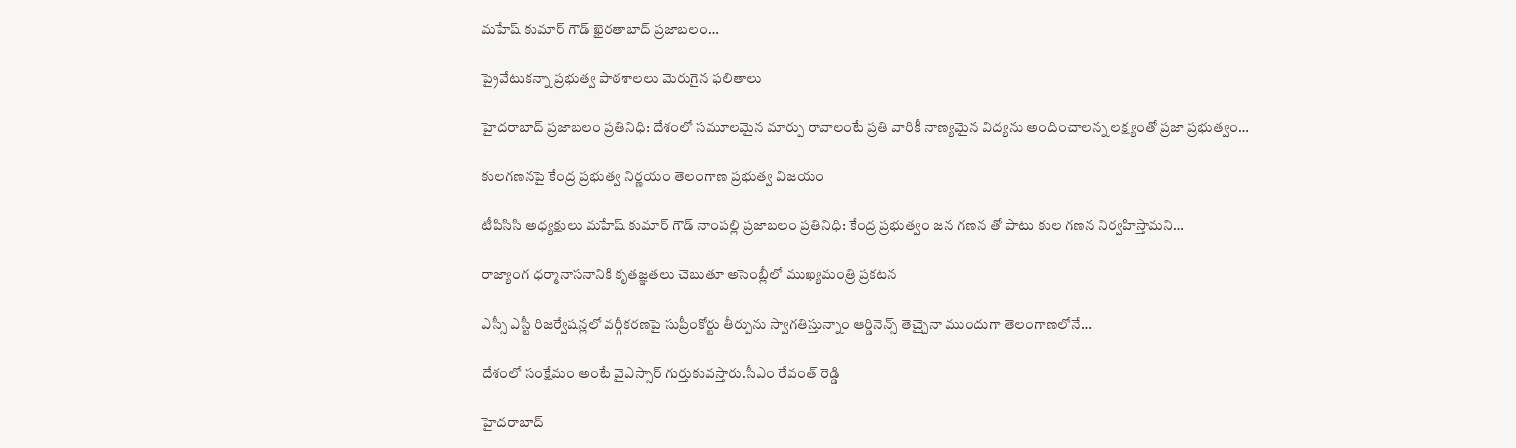మహేష్‌ కుమార్‌ గౌడ్‌ ఖైరతాబాద్‌ ప్రజాబలం…

ప్రైవేటుకన్నా ప్రభుత్వ పాఠశాలలు మెరుగైన ఫలితాలు

హైదరాబాద్‌ ప్రజాబలం ప్రతినిధి: దేశంలో సమూలమైన మార్పు రావాలంటే ప్రతి వారికీ నాణ్యమైన విద్యను అందించాలన్న లక్ష్యంతో ప్రజా ప్రభుత్వం…

కులగణనపై కేంద్ర ప్రభుత్వ నిర్ణయం తెలంగాణ ప్రభుత్వ విజయం

టీపిసిసి అధ్యక్షులు మహేష్‌ కుమార్‌ గౌడ్‌ నాంపల్లి ప్రజాబలం ప్రతినిధి: కేంద్ర ప్రభుత్వం జన గణన తో పాటు కుల గణన నిర్వహిస్తామని…

రాజ్యాంగ ధర్మానాసనానికి కృతజ్ఞతలు చెబుతూ అసెంబ్లీలో ముఖ్యమంత్రి ప్రకటన

ఎస్సీ ఎస్టీ రిజర్వేషన్లలో వర్గీకరణపై సుప్రీంకోర్టు తీర్పును స్వాగతిస్తున్నాం ఆర్డినెన్స్‌ తెచ్చైనా ముందుగా తెలంగాణలోనే…

దేశంలో సంక్షేమం అంటే వైఎస్సార్‌ గుర్తుకువస్తారు.సీఎం రేవంత్‌ రెడ్డి

హైదరాబాద్‌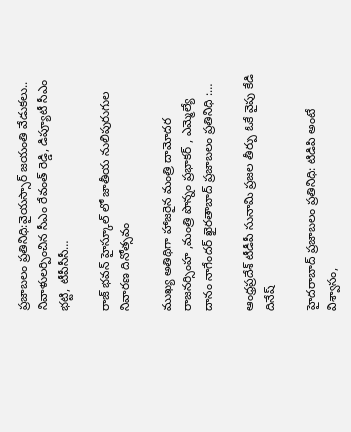ప్రజాబలం ప్రతినిధి:వైయస్సార్‌ జయంతి వేడుకలు.. నివాళులర్పించిన సీఎం రేవంత్‌ రెడ్డి, డిప్యూటీ సీఎం భట్టి, టీపీసీసీ…

రాజ్ భవన్ హైస్కూల్ లో జాతీయ నులిపురుగుల నివారణ దినోత్సవం

ముఖ్య అతిథిగా హాజరైన మంత్రి దామోదర రాజనర్సింహ ,మంత్రి పొన్నం ప్రభాకర్ , ఎమ్మెల్యే దానం నాగేందర్ ఖైరతాబాద్ ప్రజాబలం ప్రతినిధి :…

ఆంధ్రప్రదేశ్ టీడీపీ సునామి ప్రజల తీర్పు ఓకే వైపు కేడి దినేష్

హైదరాబాద్ ప్రజాబలం ప్రతినిధి: టిడిపి అంటే విశ్వాసం,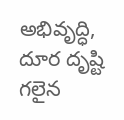అభివృద్ధి, దూర దృష్టి గలైన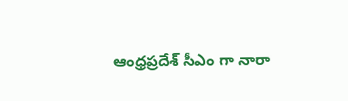ఆంధ్రప్రదేశ్ సీఎం గా నారా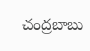చంద్రబాబు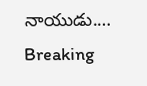నాయుడు.…
Breaking